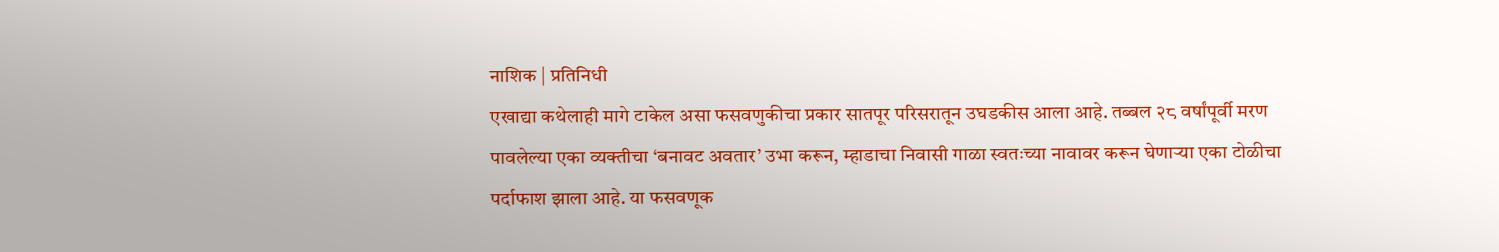नाशिक | प्रतिनिधी
एखाद्या कथेलाही मागे टाकेल असा फसवणुकीचा प्रकार सातपूर परिसरातून उघडकीस आला आहे. तब्बल २८ वर्षांपूर्वी मरण पावलेल्या एका व्यक्तीचा ‘बनावट अवतार’ उभा करून, म्हाडाचा निवासी गाळा स्वतःच्या नावावर करून घेणाऱ्या एका टोळीचा पर्दाफाश झाला आहे. या फसवणूक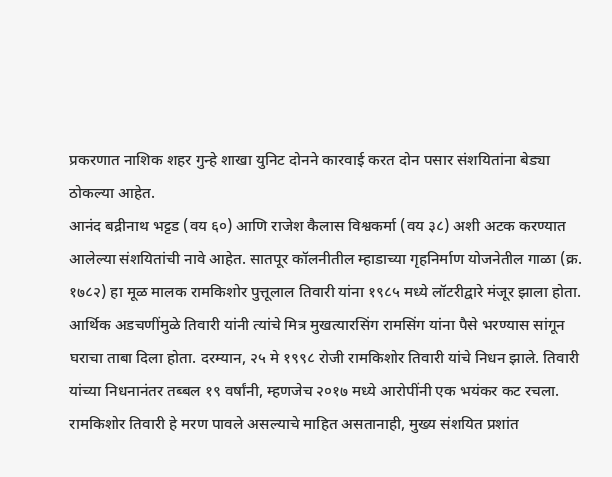प्रकरणात नाशिक शहर गुन्हे शाखा युनिट दोनने कारवाई करत दोन पसार संशयितांना बेड्या ठोकल्या आहेत.
आनंद बद्रीनाथ भट्टड (वय ६०) आणि राजेश कैलास विश्वकर्मा (वय ३८) अशी अटक करण्यात आलेल्या संशयितांची नावे आहेत. सातपूर कॉलनीतील म्हाडाच्या गृहनिर्माण योजनेतील गाळा (क्र. १७८२) हा मूळ मालक रामकिशोर पुत्तूलाल तिवारी यांना १९८५ मध्ये लॉटरीद्वारे मंजूर झाला होता. आर्थिक अडचणींमुळे तिवारी यांनी त्यांचे मित्र मुखत्यारसिंग रामसिंग यांना पैसे भरण्यास सांगून घराचा ताबा दिला होता. दरम्यान, २५ मे १९९८ रोजी रामकिशोर तिवारी यांचे निधन झाले. तिवारी यांच्या निधनानंतर तब्बल १९ वर्षांनी, म्हणजेच २०१७ मध्ये आरोपींनी एक भयंकर कट रचला. रामकिशोर तिवारी हे मरण पावले असल्याचे माहित असतानाही, मुख्य संशयित प्रशांत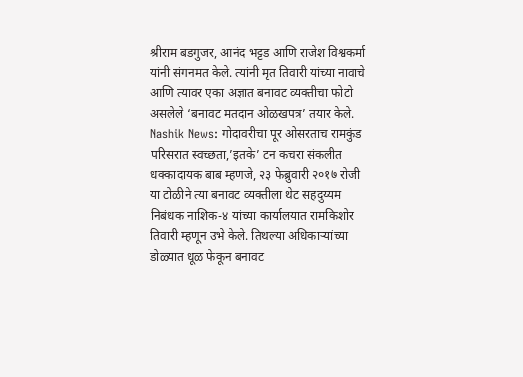श्रीराम बडगुजर, आनंद भट्टड आणि राजेश विश्वकर्मा यांनी संगनमत केले. त्यांनी मृत तिवारी यांच्या नावाचे आणि त्यावर एका अज्ञात बनावट व्यक्तीचा फोटो असलेले ‘बनावट मतदान ओळखपत्र’ तयार केले.
Nashik News: गोदावरीचा पूर ओसरताच रामकुंड परिसरात स्वच्छता,’इतके’ टन कचरा संकलीत
धक्कादायक बाब म्हणजे, २३ फेब्रुवारी २०१७ रोजी या टोळीने त्या बनावट व्यक्तीला थेट सहदुय्यम निबंधक नाशिक-४ यांच्या कार्यालयात रामकिशोर तिवारी म्हणून उभे केले. तिथल्या अधिकाऱ्यांच्या डोळ्यात धूळ फेकून बनावट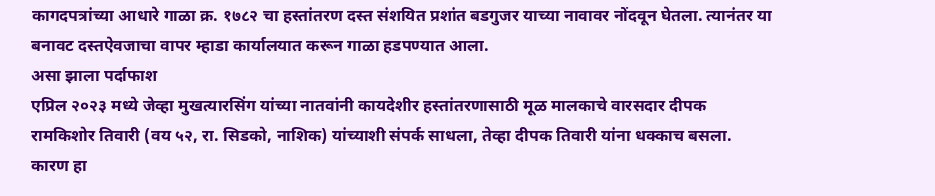कागदपत्रांच्या आधारे गाळा क्र. १७८२ चा हस्तांतरण दस्त संशयित प्रशांत बडगुजर याच्या नावावर नोंदवून घेतला. त्यानंतर या बनावट दस्तऐवजाचा वापर म्हाडा कार्यालयात करून गाळा हडपण्यात आला.
असा झाला पर्दाफाश
एप्रिल २०२३ मध्ये जेव्हा मुखत्यारसिंग यांच्या नातवांनी कायदेशीर हस्तांतरणासाठी मूळ मालकाचे वारसदार दीपक रामकिशोर तिवारी (वय ५२, रा. सिडको, नाशिक) यांच्याशी संपर्क साधला, तेव्हा दीपक तिवारी यांना धक्काच बसला. कारण हा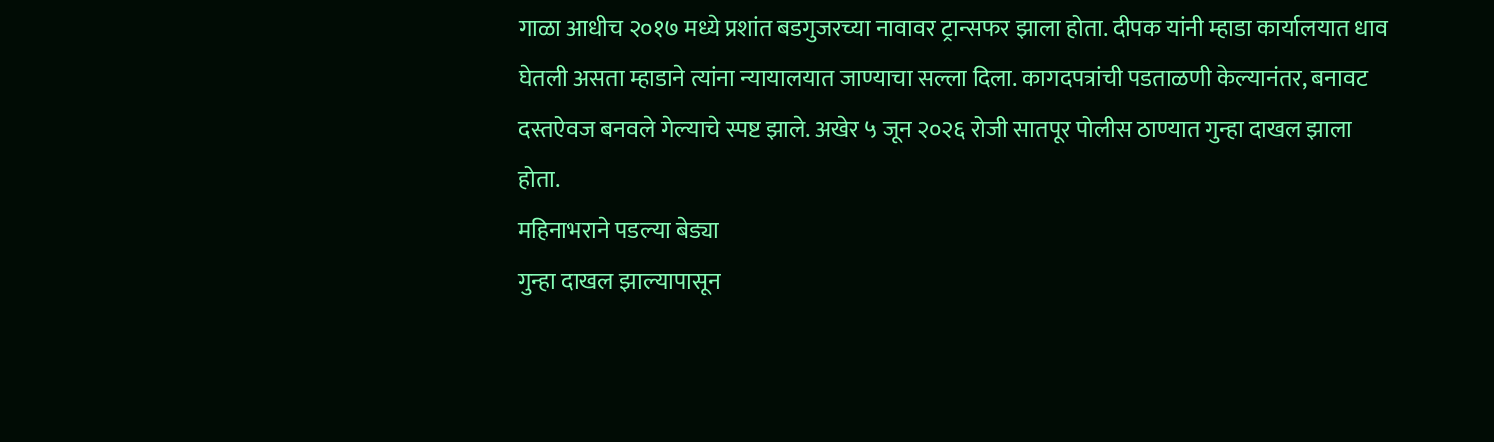गाळा आधीच २०१७ मध्ये प्रशांत बडगुजरच्या नावावर ट्रान्सफर झाला होता. दीपक यांनी म्हाडा कार्यालयात धाव घेतली असता म्हाडाने त्यांना न्यायालयात जाण्याचा सल्ला दिला. कागदपत्रांची पडताळणी केल्यानंतर, बनावट दस्तऐवज बनवले गेल्याचे स्पष्ट झाले. अखेर ५ जून २०२६ रोजी सातपूर पोलीस ठाण्यात गुन्हा दाखल झाला होता.
महिनाभराने पडल्या बेड्या
गुन्हा दाखल झाल्यापासून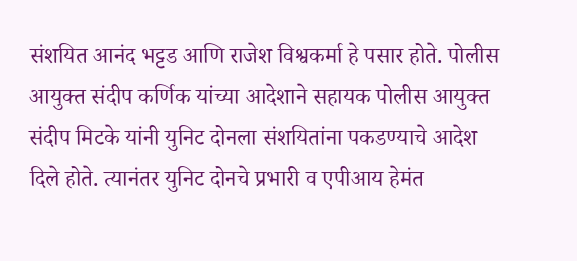संशयित आनंद भट्टड आणि राजेश विश्वकर्मा हे पसार होते. पोलीस आयुक्त संदीप कर्णिक यांच्या आदेशाने सहायक पोलीस आयुक्त संदीप मिटके यांनी युनिट दोनला संशयितांना पकडण्याचे आदेश दिले होते. त्यानंतर युनिट दोनचे प्रभारी व एपीआय हेमंत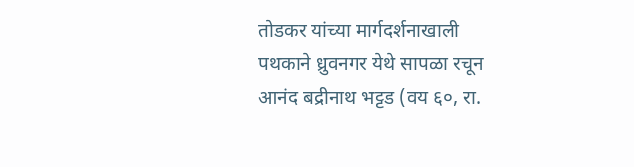तोडकर यांच्या मार्गदर्शनाखाली पथकाने ध्रुवनगर येथे सापळा रचून आनंद बद्रीनाथ भट्टड (वय ६०, रा.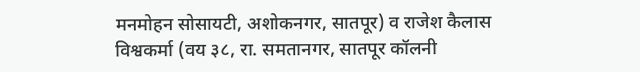मनमोहन सोसायटी, अशोकनगर, सातपूर) व राजेश कैलास विश्वकर्मा (वय ३८, रा. समतानगर, सातपूर कॉलनी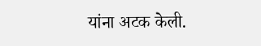यांना अटक केली.